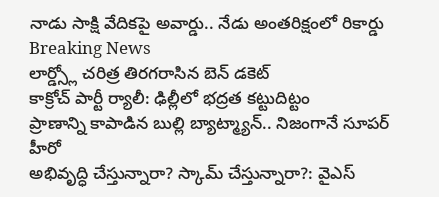నాడు సాక్షి వేదికపై అవార్డు.. నేడు అంతరిక్షంలో రికార్డు
Breaking News
లార్డ్స్లో చరిత్ర తిరగరాసిన బెన్ డకెట్
కాక్రోచ్ పార్టీ ర్యాలీ: ఢిల్లీలో భద్రత కట్టుదిట్టం
ప్రాణాన్ని కాపాడిన బుల్లి బ్యాట్మ్యాన్.. నిజంగానే సూపర్ హీరో
అభివృద్ధి చేస్తున్నారా? స్కామ్ చేస్తున్నారా?: వైఎస్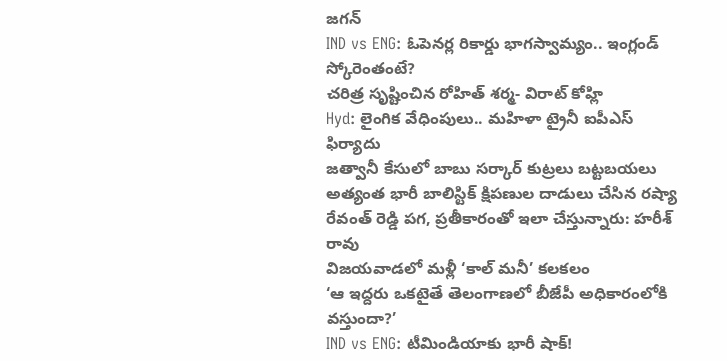జగన్
IND vs ENG: ఓపెనర్ల రికార్డు భాగస్వామ్యం.. ఇంగ్లండ్ స్కోరెంతంటే?
చరిత్ర సృష్టించిన రోహిత్ శర్మ- విరాట్ కోహ్లి
Hyd: లైంగిక వేధింపులు.. మహిళా ట్రైనీ ఐపీఎస్ ఫిర్యాదు
జత్వానీ కేసులో బాబు సర్కార్ కుట్రలు బట్టబయలు
అత్యంత భారీ బాలిస్టిక్ క్షిపణుల దాడులు చేసిన రష్యా
రేవంత్ రెడ్డి పగ, ప్రతీకారంతో ఇలా చేస్తున్నారు: హరీశ్ రావు
విజయవాడలో మళ్లీ ‘కాల్ మనీ’ కలకలం
‘ఆ ఇద్దరు ఒకటైతే తెలంగాణలో బీజేపీ అధికారంలోకి వస్తుందా?’
IND vs ENG: టీమిండియాకు భారీ షాక్!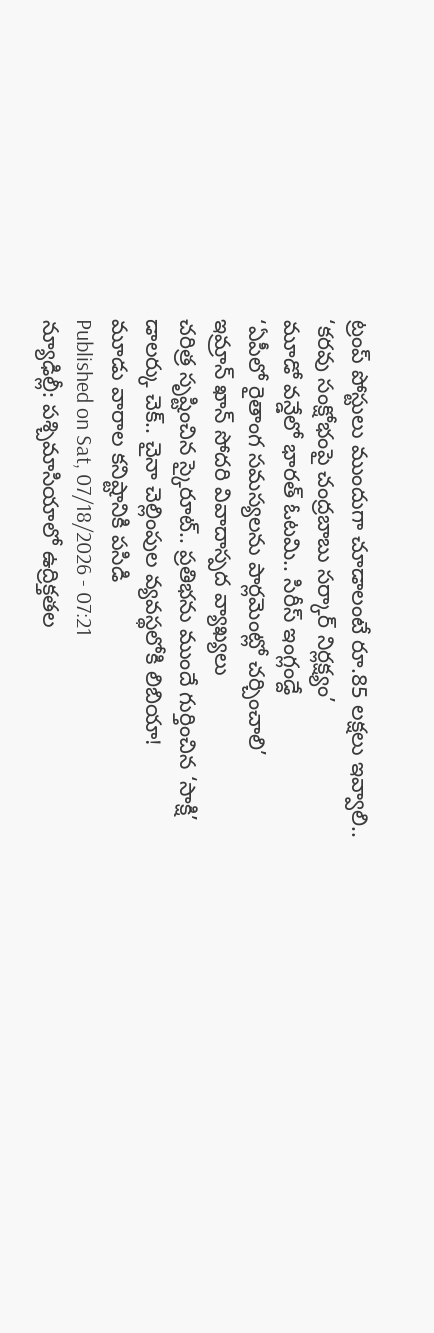ట్రంప్ పోస్టులు ముందుగా చూడాలంటే రూ.85 లక్షలు ఇవ్వాలి..
‘కరవు సంక్షోభంపై చంద్రబాబు సర్కార్ నిర్లక్ష్యం’
మూడో వన్డేలో భారత్ ఓటమి.. సిరీస్ ఇంగ్లండ్దే
‘ఏపీలో రైతాంగ సమస్యలను పార్లమెంట్లో చర్చించాలి’
ఇమ్రాన్ ఖాన్ సోదరి వివాదాస్పద వ్యాఖ్యలు
చరిత్ర సృష్టించిన స్కైరూట్.. ప్రతిభను ముందే గుర్తించిన ‘సాక్షి’
డాలర్కు చెక్.. చైనా చెల్లింపుల వ్యవస్థలోకి లిబియా!
మూడు వారాల కనిష్టానికి పసిడి
Published on Sat, 07/18/2026 - 07:21
న్యూఢిల్లీ: పశ్చిమాసియాలో ఉద్రిక్తతల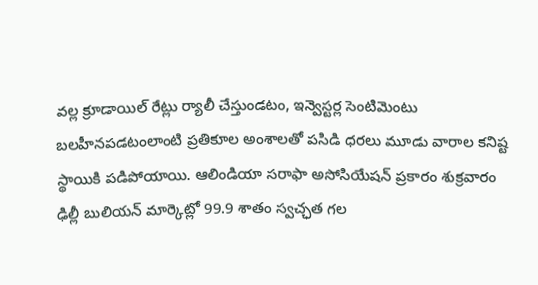వల్ల క్రూడాయిల్ రేట్లు ర్యాలీ చేస్తుండటం, ఇన్వెస్టర్ల సెంటిమెంటు బలహీనపడటంలాంటి ప్రతికూల అంశాలతో పసిడి ధరలు మూడు వారాల కనిష్ట స్థాయికి పడిపోయాయి. ఆలిండియా సరాఫా అసోసియేషన్ ప్రకారం శుక్రవారం ఢిల్లీ బులియన్ మార్కెట్లో 99.9 శాతం స్వచ్ఛత గల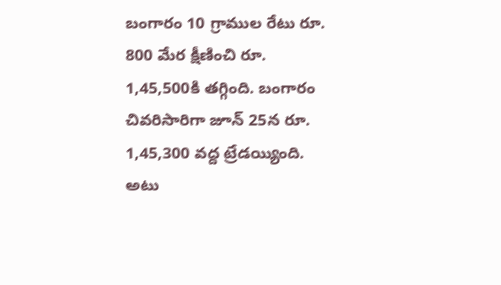బంగారం 10 గ్రాముల రేటు రూ. 800 మేర క్షీణించి రూ. 1,45,500కి తగ్గింది. బంగారం చివరిసారిగా జూన్ 25న రూ. 1,45,300 వద్ద ట్రేడయ్యింది. అటు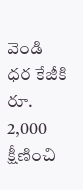వెండి ధర కేజీకి రూ. 2,000 క్షీణించి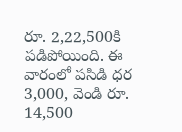రూ. 2,22,500కి పడిపోయింది. ఈ వారంలో పసిడి ధర 3,000, వెండి రూ. 14,500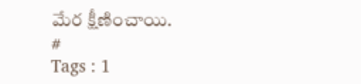మేర క్షీణించాయి.
#
Tags : 1